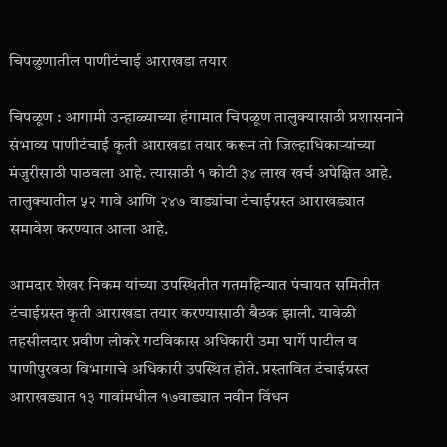चिपळुणातील पाणीटंचाई आराखडा तयार

चिपळूण : आगामी उन्हाळ्याच्या हंगामात चिपळूण तालुक्यासाठी प्रशासनाने संभाव्य पाणीटंचाई कृती आराखडा तयार करून तो जिल्हाधिकाऱ्यांच्या मंजुरीसाठी पाठवला आहे. त्यासाठी १ कोटी ३४ लाख खर्च अपेक्षित आहे. तालुक्यातील ५२ गावे आणि २४७ वाड्यांचा टंचाईग्रस्त आराखड्यात समावेश करण्यात आला आहे.

आमदार शेखर निकम यांच्या उपस्थितीत गतमहिन्यात पंचायत समितीत टंचाईग्रस्त कृती आराखडा तयार करण्यासाठी बैठक झाली. यावेळी तहसीलदार प्रवीण लोकरे गटविकास अधिकारी उमा घार्गे पाटील व पाणीपुरवठा विभागाचे अधिकारी उपस्थित होते. प्रस्तावित टंचाईग्रस्त आराखड्यात १३ गावांमधील १७वाड्यात नवीन विंधन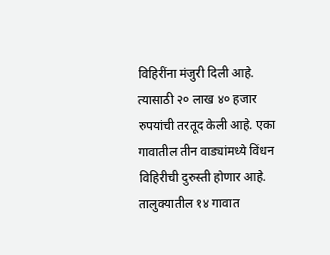विहिरींना मंजुरी दिली आहे. त्यासाठी २० लाख ४० हजार रुपयांची तरतूद केली आहे. एका गावातील तीन वाड्यांमध्ये विंधन विहिरीची दुरुस्ती होणार आहे. तालुक्यातील १४ गावात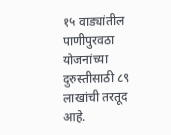१५ वाड्यांतील पाणीपुरवठा योजनांच्या दुरुस्तीसाठी ८९ लाखांची तरतूद आहे.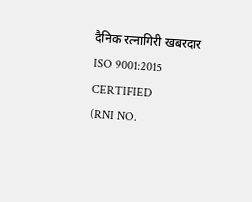दैनिक रत्नागिरी खबरदार
ISO 9001:2015 CERTIFIED
(RNI NO.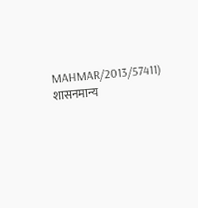MAHMAR/2013/57411)
शासनमान्य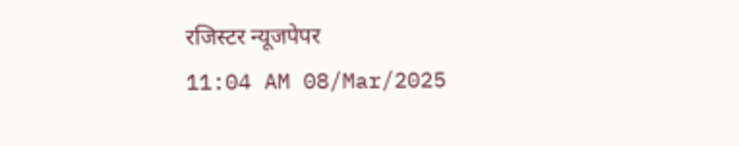रजिस्टर न्यूजपेपर
11:04 AM 08/Mar/2025